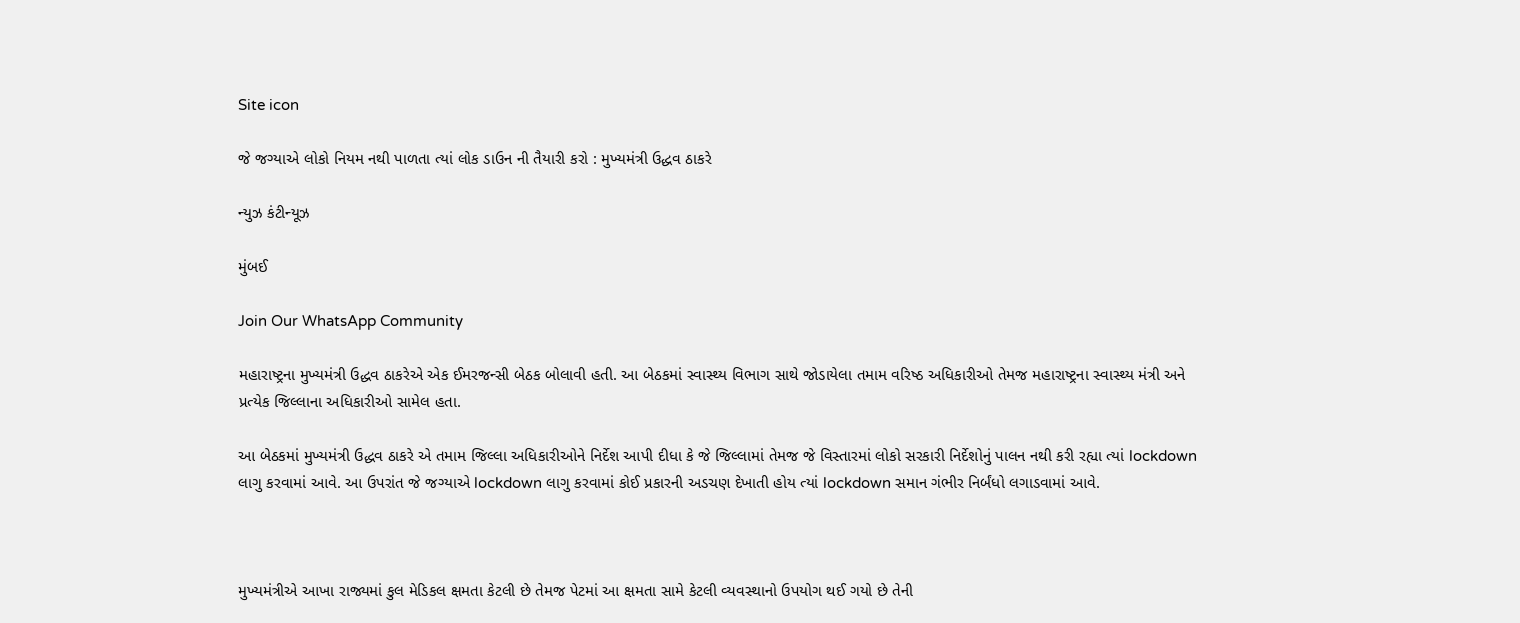Site icon

જે જગ્યાએ લોકો નિયમ નથી પાળતા ત્યાં લોક ડાઉન ની તૈયારી કરો : મુખ્યમંત્રી ઉદ્ધવ ઠાકરે

ન્યુઝ કંટીન્યૂઝ

મુંબઈ

Join Our WhatsApp Community

મહારાષ્ટ્રના મુખ્યમંત્રી ઉદ્ધવ ઠાકરેએ એક ઈમરજન્સી બેઠક બોલાવી હતી. આ બેઠકમાં સ્વાસ્થ્ય વિભાગ સાથે જોડાયેલા તમામ વરિષ્ઠ અધિકારીઓ તેમજ મહારાષ્ટ્રના સ્વાસ્થ્ય મંત્રી અને પ્રત્યેક જિલ્લાના અધિકારીઓ સામેલ હતા.

આ બેઠકમાં મુખ્યમંત્રી ઉદ્ધવ ઠાકરે એ તમામ જિલ્લા અધિકારીઓને નિર્દેશ આપી દીધા કે જે જિલ્લામાં તેમજ જે વિસ્તારમાં લોકો સરકારી નિર્દેશોનું પાલન નથી કરી રહ્યા ત્યાં lockdown લાગુ કરવામાં આવે. આ ઉપરાંત જે જગ્યાએ lockdown લાગુ કરવામાં કોઈ પ્રકારની અડચણ દેખાતી હોય ત્યાં lockdown સમાન ગંભીર નિર્બંધો લગાડવામાં આવે.



મુખ્યમંત્રીએ આખા રાજ્યમાં કુલ મેડિકલ ક્ષમતા કેટલી છે તેમજ પેટમાં આ ક્ષમતા સામે કેટલી વ્યવસ્થાનો ઉપયોગ થઈ ગયો છે તેની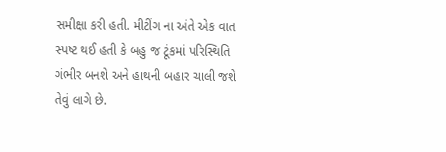સમીક્ષા કરી હતી. મીટીંગ ના અંતે એક વાત સ્પષ્ટ થઈ હતી કે બહુ જ ટૂંકમાં પરિસ્થિતિ ગંભીર બનશે અને હાથની બહાર ચાલી જશે તેવું લાગે છે.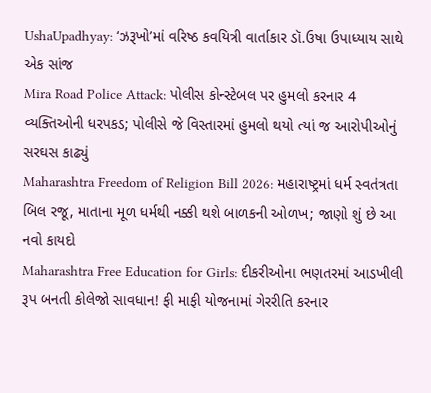UshaUpadhyay: ‘ઝરૂખો’માં વરિષ્ઠ કવયિત્રી વાર્તાકાર ડૉ.ઉષા ઉપાધ્યાય સાથે એક સાંજ
Mira Road Police Attack: પોલીસ કોન્સ્ટેબલ પર હુમલો કરનાર 4 વ્યક્તિઓની ધરપકડ; પોલીસે જે વિસ્તારમાં હુમલો થયો ત્યાં જ આરોપીઓનું સરઘસ કાઢ્યું
Maharashtra Freedom of Religion Bill 2026: મહારાષ્ટ્રમાં ધર્મ સ્વતંત્રતા બિલ રજૂ, માતાના મૂળ ધર્મથી નક્કી થશે બાળકની ઓળખ; જાણો શું છે આ નવો કાયદો
Maharashtra Free Education for Girls: દીકરીઓના ભણતરમાં આડખીલી રૂપ બનતી કોલેજો સાવધાન! ફી માફી યોજનામાં ગેરરીતિ કરનાર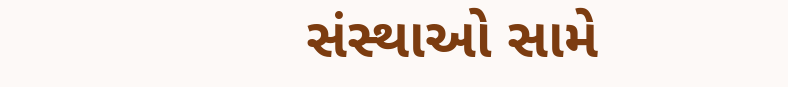સંસ્થાઓ સામે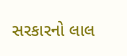સરકારનો લાલ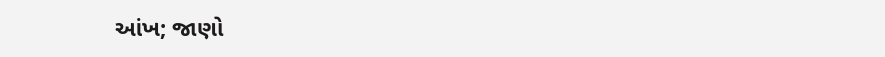આંખ; જાણો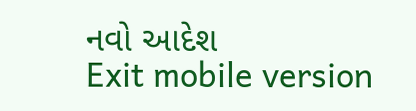નવો આદેશ
Exit mobile version